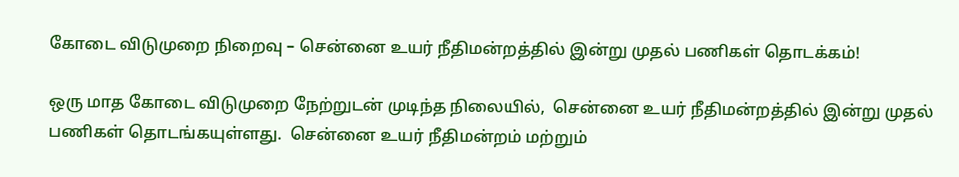கோடை விடுமுறை நிறைவு – சென்னை உயர் நீதிமன்றத்தில் இன்று முதல் பணிகள் தொடக்கம்!

ஒரு மாத கோடை விடுமுறை நேற்றுடன் முடிந்த நிலையில்,  சென்னை உயர் நீதிமன்றத்தில் இன்று முதல் பணிகள் தொடங்கயுள்ளது.  சென்னை உயர் நீதிமன்றம் மற்றும்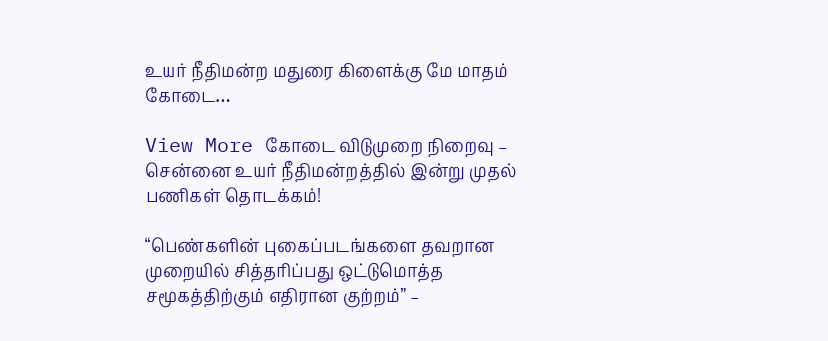உயர் நீதிமன்ற மதுரை கிளைக்கு மே மாதம் கோடை…

View More கோடை விடுமுறை நிறைவு – சென்னை உயர் நீதிமன்றத்தில் இன்று முதல் பணிகள் தொடக்கம்!

“பெண்களின் புகைப்படங்களை தவறான முறையில் சித்தரிப்பது ஒட்டுமொத்த சமூகத்திற்கும் எதிரான குற்றம்” –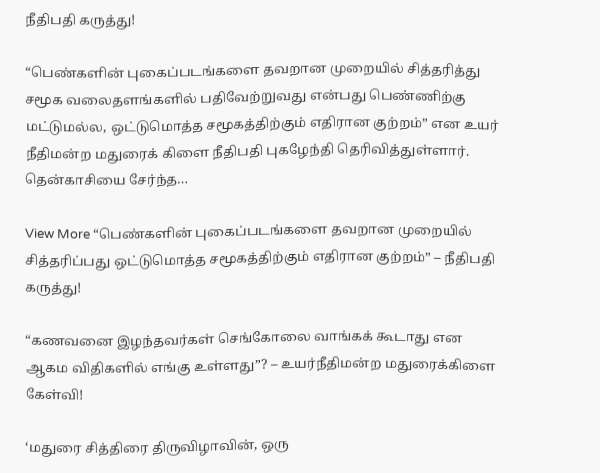நீதிபதி கருத்து!

“பெண்களின் புகைப்படங்களை தவறான முறையில் சித்தரித்து சமூக வலைதளங்களில் பதிவேற்றுவது என்பது பெண்ணிற்கு மட்டுமல்ல, ஒட்டுமொத்த சமூகத்திற்கும் எதிரான குற்றம்” என உயர் நீதிமன்ற மதுரைக் கிளை நீதிபதி புகழேந்தி தெரிவித்துள்ளார்.  தென்காசியை சேர்ந்த…

View More “பெண்களின் புகைப்படங்களை தவறான முறையில் சித்தரிப்பது ஒட்டுமொத்த சமூகத்திற்கும் எதிரான குற்றம்” – நீதிபதி கருத்து!

“கணவனை இழந்தவர்கள் செங்கோலை வாங்கக் கூடாது என ஆகம விதிகளில் எங்கு உள்ளது”? – உயர்நீதிமன்ற மதுரைக்கிளை கேள்வி!

‘மதுரை சித்திரை திருவிழாவின், ஒரு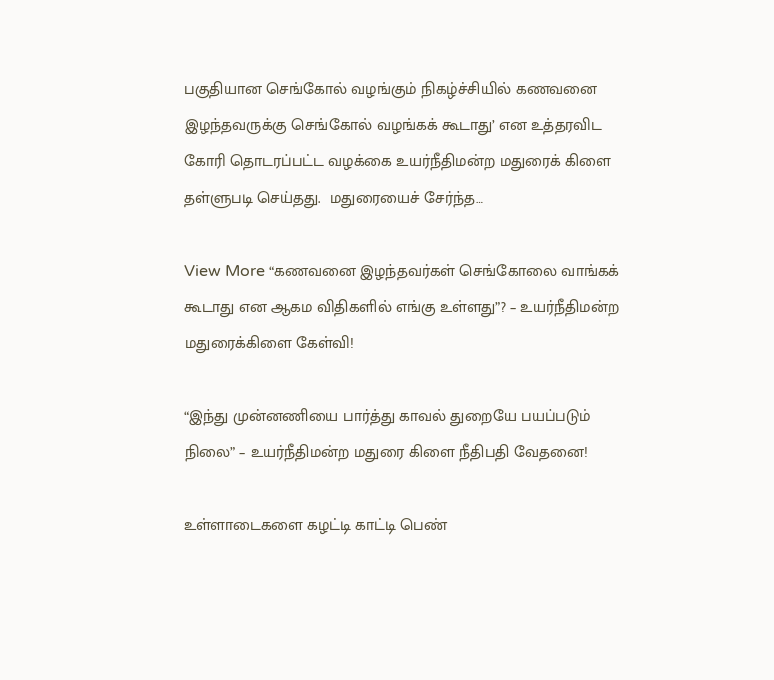பகுதியான செங்கோல் வழங்கும் நிகழ்ச்சியில் கணவனை இழந்தவருக்கு செங்கோல் வழங்கக் கூடாது’ என உத்தரவிட கோரி தொடரப்பட்ட வழக்கை உயர்நீதிமன்ற மதுரைக் கிளை தள்ளுபடி செய்தது.  மதுரையைச் சேர்ந்த…

View More “கணவனை இழந்தவர்கள் செங்கோலை வாங்கக் கூடாது என ஆகம விதிகளில் எங்கு உள்ளது”? – உயர்நீதிமன்ற மதுரைக்கிளை கேள்வி!

“இந்து முன்னணியை பார்த்து காவல் துறையே பயப்படும் நிலை” – உயர்நீதிமன்ற மதுரை கிளை நீதிபதி வேதனை!

உள்ளாடைகளை கழட்டி காட்டி பெண்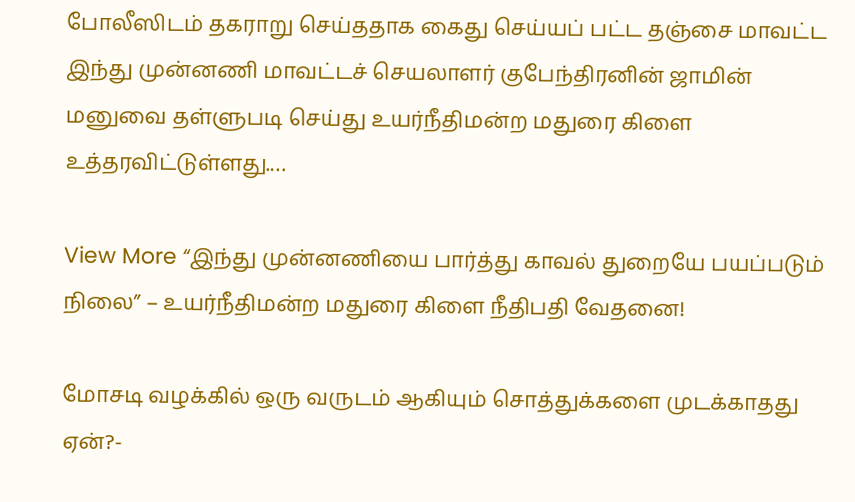போலீஸிடம் தகராறு செய்ததாக கைது செய்யப் பட்ட தஞ்சை மாவட்ட இந்து முன்னணி மாவட்டச் செயலாளர் குபேந்திரனின் ஜாமின் மனுவை தள்ளுபடி செய்து உயர்நீதிமன்ற மதுரை கிளை உத்தரவிட்டுள்ளது.…

View More “இந்து முன்னணியை பார்த்து காவல் துறையே பயப்படும் நிலை” – உயர்நீதிமன்ற மதுரை கிளை நீதிபதி வேதனை!

மோசடி வழக்கில் ஒரு வருடம் ஆகியும் சொத்துக்களை முடக்காதது ஏன்?-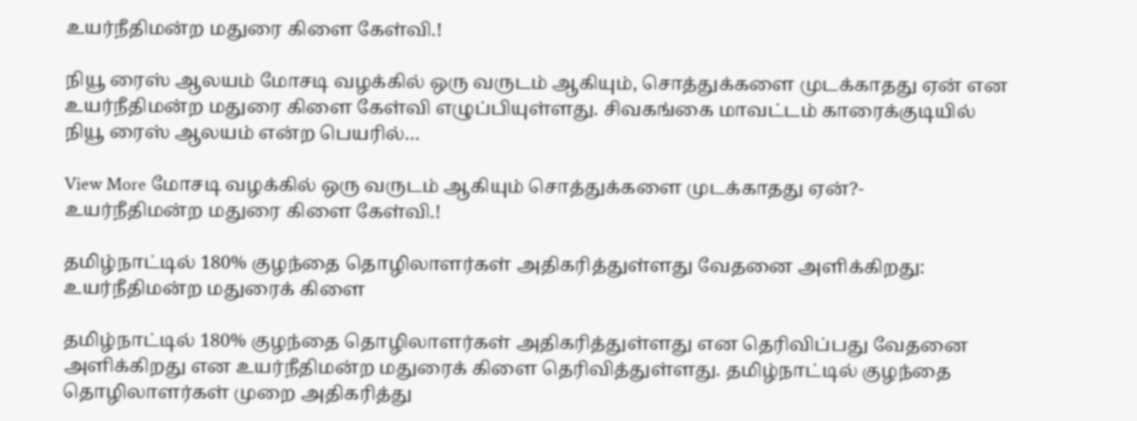உயர்நீதிமன்ற மதுரை கிளை கேள்வி.!

நியூ ரைஸ் ஆலயம் மோசடி வழக்கில் ஒரு வருடம் ஆகியும், சொத்துக்களை முடக்காதது ஏன் என உயர்நீதிமன்ற மதுரை கிளை கேள்வி எழுப்பியுள்ளது. சிவகங்கை மாவட்டம் காரைக்குடியில் நியூ ரைஸ் ஆலயம் என்ற பெயரில்…

View More மோசடி வழக்கில் ஒரு வருடம் ஆகியும் சொத்துக்களை முடக்காதது ஏன்?- உயர்நீதிமன்ற மதுரை கிளை கேள்வி.!

தமிழ்நாட்டில் 180% குழந்தை தொழிலாளர்கள் அதிகரித்துள்ளது வேதனை அளிக்கிறது: உயர்நீதிமன்ற மதுரைக் கிளை

தமிழ்நாட்டில் 180% குழந்தை தொழிலாளர்கள் அதிகரித்துள்ளது என தெரிவிப்பது வேதனை அளிக்கிறது என உயர்நீதிமன்ற மதுரைக் கிளை தெரிவித்துள்ளது. தமிழ்நாட்டில் குழந்தை தொழிலாளர்கள் முறை அதிகரித்து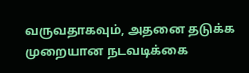வருவதாகவும், அதனை தடுக்க முறையான நடவடிக்கை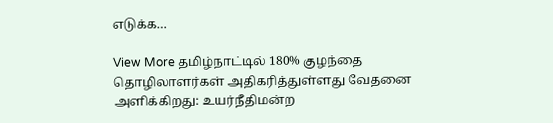எடுக்க…

View More தமிழ்நாட்டில் 180% குழந்தை தொழிலாளர்கள் அதிகரித்துள்ளது வேதனை அளிக்கிறது: உயர்நீதிமன்ற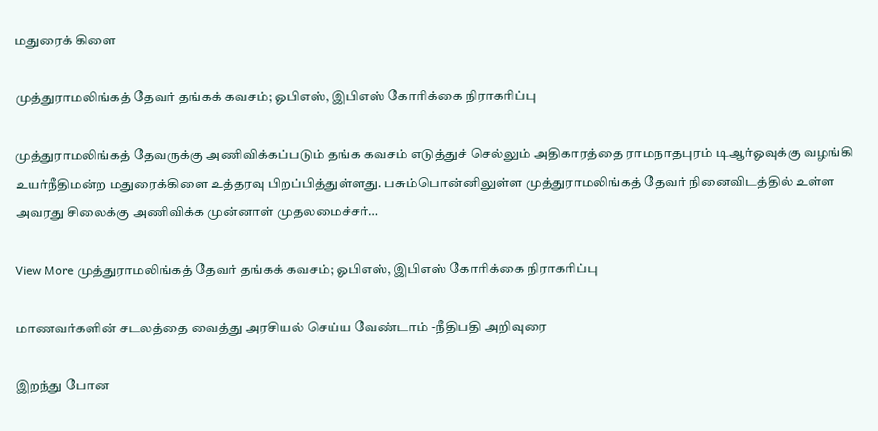மதுரைக் கிளை

முத்துராமலிங்கத் தேவர் தங்கக் கவசம்; ஓபிஎஸ், இபிஎஸ் கோரிக்கை நிராகரிப்பு

முத்துராமலிங்கத் தேவருக்கு அணிவிக்கப்படும் தங்க கவசம் எடுத்துச் செல்லும் அதிகாரத்தை ராமநாதபுரம் டிஆர்ஓவுக்கு வழங்கி உயர்நீதிமன்ற மதுரைக்கிளை உத்தரவு பிறப்பித்துள்ளது. பசும்பொன்னிலுள்ள முத்துராமலிங்கத் தேவர் நினைவிடத்தில் உள்ள அவரது சிலைக்கு அணிவிக்க முன்னாள் முதலமைச்சர்…

View More முத்துராமலிங்கத் தேவர் தங்கக் கவசம்; ஓபிஎஸ், இபிஎஸ் கோரிக்கை நிராகரிப்பு

மாணவர்களின் சடலத்தை வைத்து அரசியல் செய்ய வேண்டாம் -நீதிபதி அறிவுரை

இறந்து போன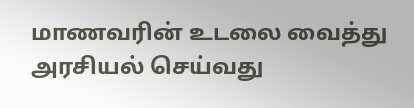மாணவரின் உடலை வைத்து அரசியல் செய்வது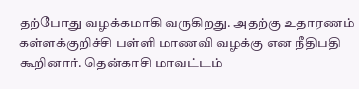தற்போது வழக்கமாகி வருகிறது. அதற்கு உதாரணம் கள்ளக்குறிச்சி பள்ளி மாணவி வழக்கு என நீதிபதி கூறினார். தென்காசி மாவட்டம்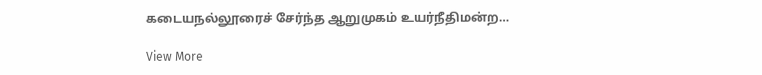கடையநல்லூரைச் சேர்ந்த ஆறுமுகம் உயர்நீதிமன்ற…

View More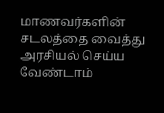மாணவர்களின் சடலத்தை வைத்து அரசியல் செய்ய வேண்டாம்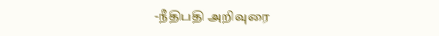-நீதிபதி அறிவுரை